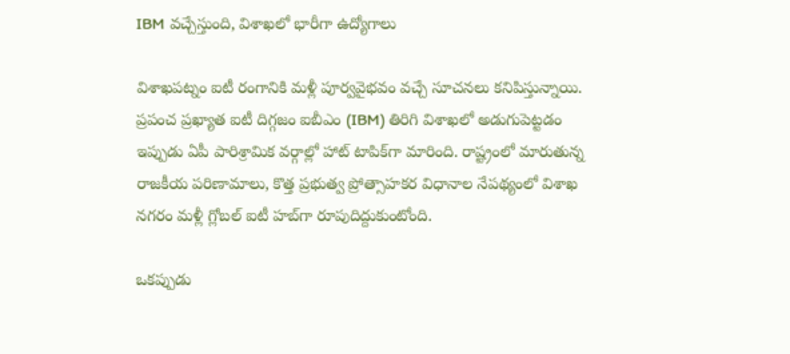IBM వచ్చేస్తుంది, విశాఖలో భారీగా ఉద్యోగాలు

విశాఖపట్నం ఐటీ రంగానికి మళ్లీ పూర్వవైభవం వచ్చే సూచనలు కనిపిస్తున్నాయి. ప్రపంచ ప్రఖ్యాత ఐటీ దిగ్గజం ఐబీఎం (IBM) తిరిగి విశాఖలో అడుగుపెట్టడం ఇప్పుడు ఏపీ పారిశ్రామిక వర్గాల్లో హాట్ టాపిక్‌గా మారింది. రాష్ట్రంలో మారుతున్న రాజకీయ పరిణామాలు, కొత్త ప్రభుత్వ ప్రోత్సాహకర విధానాల నేపథ్యంలో విశాఖ నగరం మళ్లీ గ్లోబల్ ఐటీ హబ్‌గా రూపుదిద్దుకుంటోంది.

ఒకప్పుడు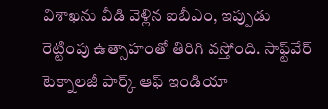విశాఖను వీడి వెళ్లిన ఐబీఎం, ఇప్పుడు రెట్టింపు ఉత్సాహంతో తిరిగి వస్తోంది. సాఫ్ట్‌వేర్‌ టెక్నాలజీ పార్క్‌ ఆఫ్‌ ఇండియా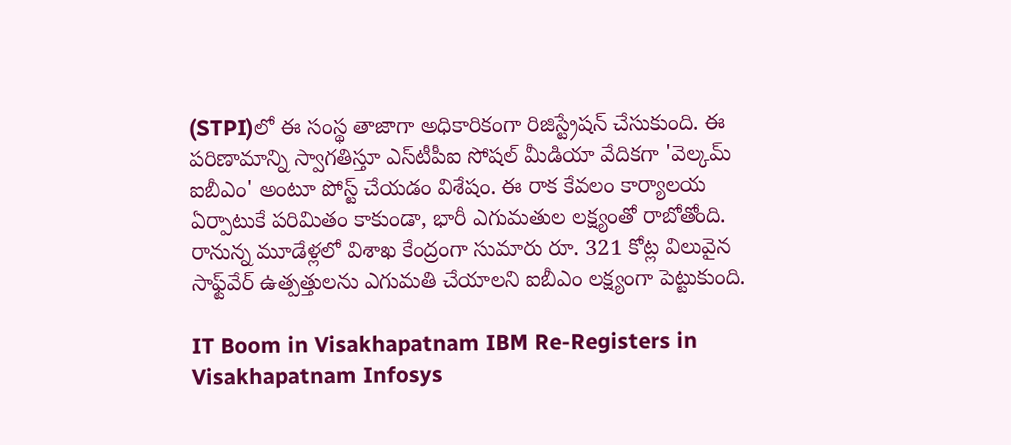(STPI)లో ఈ సంస్థ తాజాగా అధికారికంగా రిజిస్ట్రేషన్ చేసుకుంది. ఈ పరిణామాన్ని స్వాగతిస్తూ ఎస్‌టీపీఐ సోషల్ మీడియా వేదికగా 'వెల్కమ్ ఐబీఎం' అంటూ పోస్ట్ చేయడం విశేషం. ఈ రాక కేవలం కార్యాలయ ఏర్పాటుకే పరిమితం కాకుండా, భారీ ఎగుమతుల లక్ష్యంతో రాబోతోంది. రానున్న మూడేళ్లలో విశాఖ కేంద్రంగా సుమారు రూ. 321 కోట్ల విలువైన సాఫ్ట్‌వేర్ ఉత్పత్తులను ఎగుమతి చేయాలని ఐబీఎం లక్ష్యంగా పెట్టుకుంది.

IT Boom in Visakhapatnam IBM Re-Registers in Visakhapatnam Infosys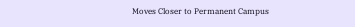Moves Closer to Permanent Campus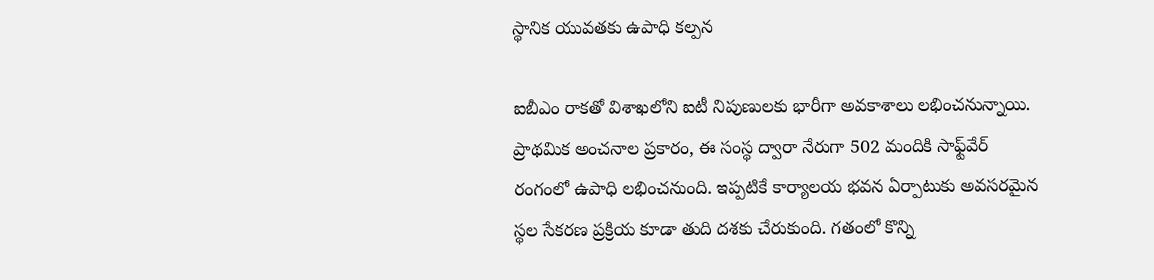స్థానిక యువతకు ఉపాధి కల్పన

ఐబీఎం రాకతో విశాఖలోని ఐటీ నిపుణులకు భారీగా అవకాశాలు లభించనున్నాయి. ప్రాథమిక అంచనాల ప్రకారం, ఈ సంస్థ ద్వారా నేరుగా 502 మందికి సాఫ్ట్‌వేర్ రంగంలో ఉపాధి లభించనుంది. ఇప్పటికే కార్యాలయ భవన ఏర్పాటుకు అవసరమైన స్థల సేకరణ ప్రక్రియ కూడా తుది దశకు చేరుకుంది. గతంలో కొన్ని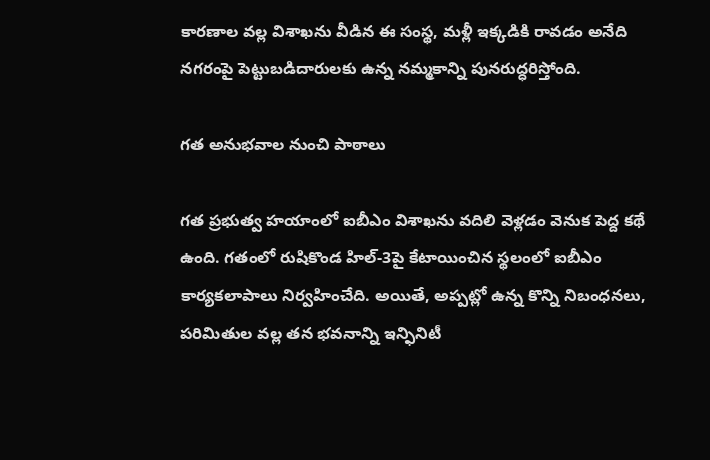కారణాల వల్ల విశాఖను వీడిన ఈ సంస్థ, మళ్లీ ఇక్కడికి రావడం అనేది నగరంపై పెట్టుబడిదారులకు ఉన్న నమ్మకాన్ని పునరుద్ధరిస్తోంది.

గత అనుభవాల నుంచి పాఠాలు

గత ప్రభుత్వ హయాంలో ఐబీఎం విశాఖను వదిలి వెళ్లడం వెనుక పెద్ద కథే ఉంది. గతంలో రుషికొండ హిల్‌-3పై కేటాయించిన స్థలంలో ఐబీఎం కార్యకలాపాలు నిర్వహించేది. అయితే, అప్పట్లో ఉన్న కొన్ని నిబంధనలు, పరిమితుల వల్ల తన భవనాన్ని ఇన్ఫినిటీ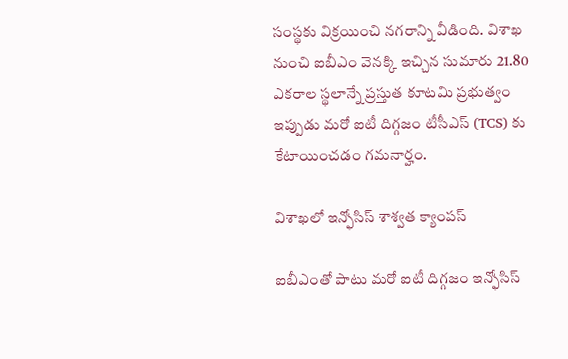సంస్థకు విక్రయించి నగరాన్ని వీడింది. విశాఖ నుంచి ఐబీఎం వెనక్కి ఇచ్చిన సుమారు 21.80 ఎకరాల స్థలాన్నే ప్రస్తుత కూటమి ప్రభుత్వం ఇప్పుడు మరో ఐటీ దిగ్గజం టీసీఎస్ (TCS) కు కేటాయించడం గమనార్హం.

విశాఖలో ఇన్ఫోసిస్ శాశ్వత క్యాంపస్

ఐబీఎంతో పాటు మరో ఐటీ దిగ్గజం ఇన్ఫోసిస్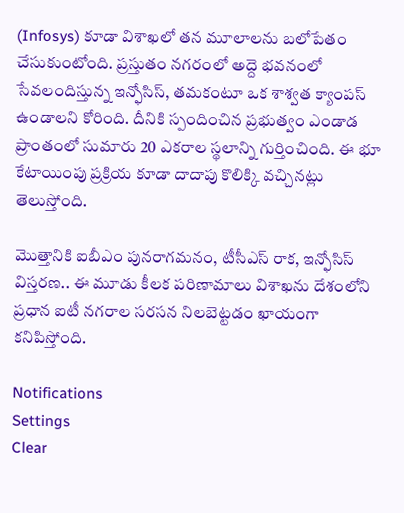(Infosys) కూడా విశాఖలో తన మూలాలను బలోపేతం చేసుకుంటోంది. ప్రస్తుతం నగరంలో అద్దె భవనంలో సేవలందిస్తున్న ఇన్ఫోసిస్, తమకంటూ ఒక శాశ్వత క్యాంపస్ ఉండాలని కోరింది. దీనికి స్పందించిన ప్రభుత్వం ఎండాడ ప్రాంతంలో సుమారు 20 ఎకరాల స్థలాన్ని గుర్తించింది. ఈ భూ కేటాయింపు ప్రక్రియ కూడా దాదాపు కొలిక్కి వచ్చినట్లు తెలుస్తోంది.

మొత్తానికి ఐబీఎం పునరాగమనం, టీసీఎస్ రాక, ఇన్ఫోసిస్ విస్తరణ.. ఈ మూడు కీలక పరిణామాలు విశాఖను దేశంలోని ప్రధాన ఐటీ నగరాల సరసన నిలబెట్టడం ఖాయంగా కనిపిస్తోంది.

Notifications
Settings
Clear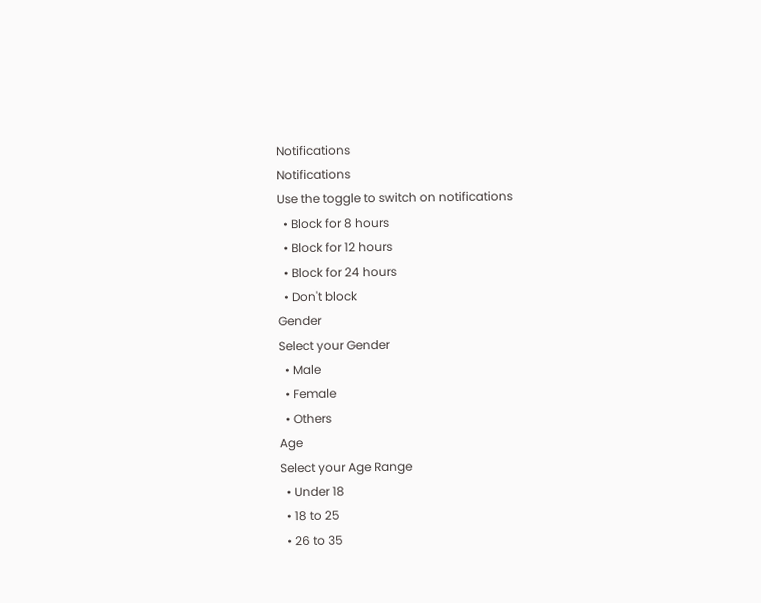Notifications
Notifications
Use the toggle to switch on notifications
  • Block for 8 hours
  • Block for 12 hours
  • Block for 24 hours
  • Don't block
Gender
Select your Gender
  • Male
  • Female
  • Others
Age
Select your Age Range
  • Under 18
  • 18 to 25
  • 26 to 35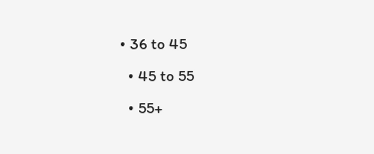• 36 to 45
  • 45 to 55
  • 55+